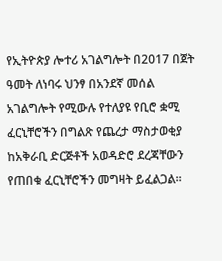የኢትዮጵያ ሎተሪ አገልግሎት በ2017 በጀት ዓመት ለነባሩ ህንፃ በአንደኛ መሰል አገልግሎት የሚውሉ የተለያዩ የቢሮ ቋሚ ፈርኒቸሮችን በግልጽ የጨረታ ማስታወቂያ ከአቅራቢ ድርጅቶች አወዳድሮ ደረጃቸውን የጠበቁ ፈርኒቸሮችን መግዛት ይፈልጋል፡፡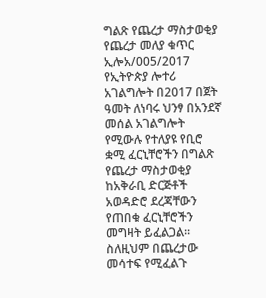ግልጽ የጨረታ ማስታወቂያ
የጨረታ መለያ ቁጥር ኢሎአ/005/2017
የኢትዮጵያ ሎተሪ አገልግሎት በ2017 በጀት ዓመት ለነባሩ ህንፃ በአንደኛ መሰል አገልግሎት የሚውሉ የተለያዩ የቢሮ ቋሚ ፈርኒቸሮችን በግልጽ የጨረታ ማስታወቂያ ከአቅራቢ ድርጅቶች አወዳድሮ ደረጃቸውን የጠበቁ ፈርኒቸሮችን መግዛት ይፈልጋል፡፡
ስለዚህም በጨረታው መሳተፍ የሚፈልጉ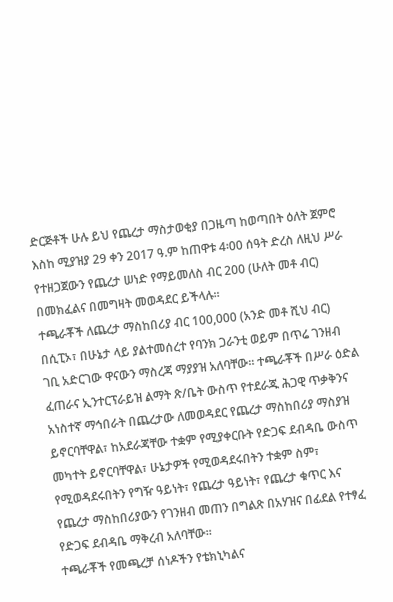ድርጅቶች ሁሉ ይህ የጨረታ ማስታወቂያ በጋዜጣ ከወጣበት ዕለት ጀምሮ እስከ ሚያዝያ 29 ቀን 2017 ዓ.ም ከጠዋቱ 4፡00 ሰዓት ድረስ ለዚህ ሥራ የተዘጋጀውን የጨረታ ሠነድ የማይመለስ ብር 200 (ሁለት መቶ ብር) በመክፈልና በመግዛት መወዳደር ይችላሉ፡፡
ተጫራቾች ለጨረታ ማስከበሪያ ብር 100,000 (አንድ መቶ ሺህ ብር) በሲፒኦ፣ በሁኔታ ላይ ያልተመሰረተ የባንክ ጋራንቲ ወይም በጥሬ ገንዘብ ገቢ አድርገው ዋናውን ማስረጃ ማያያዝ አለባቸው። ተጫራቾች በሥራ ዕድል ፈጠራና ኢንተርፕራይዝ ልማት ጽ/ቤት ውስጥ የተደራጁ ሕጋዊ ጥቃቅንና አነስተኛ ማኅበራት በጨረታው ለመወዳደር የጨረታ ማስከበሪያ ማስያዝ ይኖርባቸዋል፣ ከአደራጃቸው ተቋም የሚያቀርቡት የድጋፍ ደብዳቤ ውስጥ መካተት ይኖርባቸዋል፣ ሁኔታዎች የሚወዳደሩበትን ተቋም ስም፣ የሚወዳደሩበትን የግዥ ዓይነት፣ የጨረታ ዓይነት፣ የጨረታ ቁጥር እና የጨረታ ማስከበሪያውን የገንዘብ መጠን በግልጽ በአሃዝና በፊደል የተፃፈ የድጋፍ ደብዳቤ ማቅረብ አለባቸው፡፡
ተጫራቾች የመጫረቻ ሰነዶችን የቴክኒካልና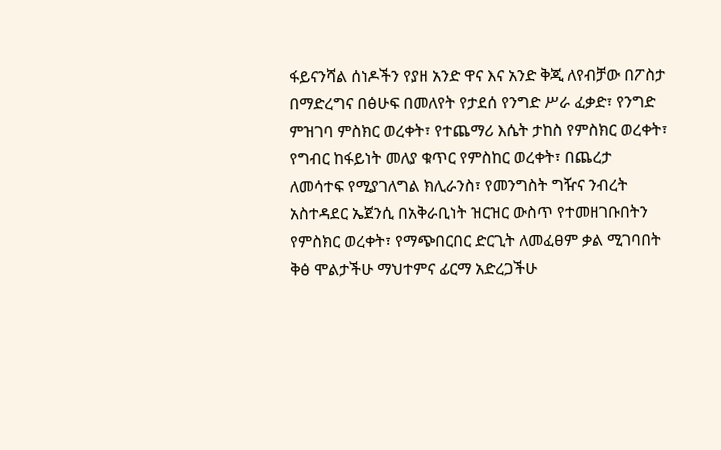ፋይናንሻል ሰነዶችን የያዘ አንድ ዋና እና አንድ ቅጂ ለየብቻው በፖስታ በማድረግና በፅሁፍ በመለየት የታደሰ የንግድ ሥራ ፈቃድ፣ የንግድ ምዝገባ ምስክር ወረቀት፣ የተጨማሪ እሴት ታከስ የምስክር ወረቀት፣ የግብር ከፋይነት መለያ ቁጥር የምስከር ወረቀት፣ በጨረታ ለመሳተፍ የሚያገለግል ክሊራንስ፣ የመንግስት ግዥና ንብረት አስተዳደር ኤጀንሲ በአቅራቢነት ዝርዝር ውስጥ የተመዘገቡበትን የምስክር ወረቀት፣ የማጭበርበር ድርጊት ለመፈፀም ቃል ሚገባበት ቅፅ ሞልታችሁ ማህተምና ፊርማ አድረጋችሁ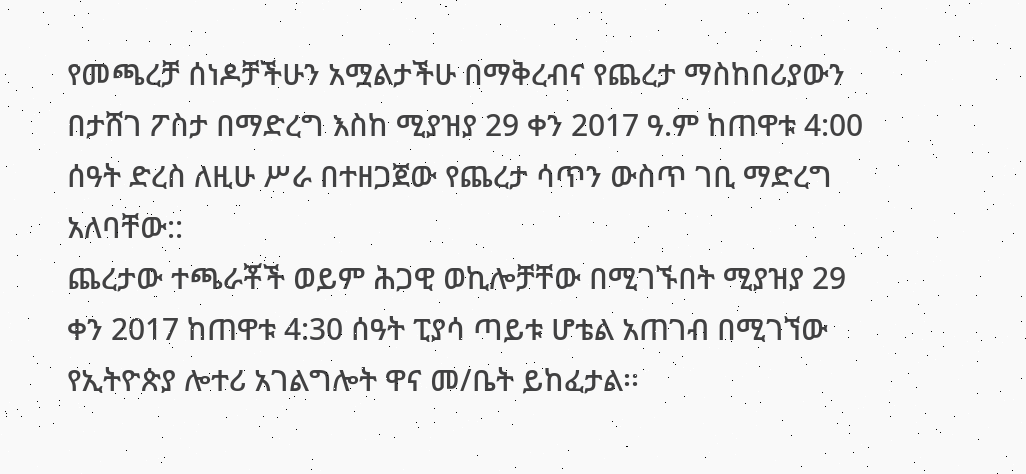የመጫረቻ ሰነዶቻችሁን አሟልታችሁ በማቅረብና የጨረታ ማስከበሪያውን በታሸገ ፖስታ በማድረግ እስከ ሚያዝያ 29 ቀን 2017 ዓ.ም ከጠዋቱ 4:00 ሰዓት ድረስ ለዚሁ ሥራ በተዘጋጀው የጨረታ ሳጥን ውስጥ ገቢ ማድረግ አለባቸው::
ጨረታው ተጫራቾች ወይም ሕጋዊ ወኪሎቻቸው በሚገኙበት ሚያዝያ 29 ቀን 2017 ከጠዋቱ 4:30 ሰዓት ፒያሳ ጣይቱ ሆቴል አጠገብ በሚገኘው የኢትዮጵያ ሎተሪ አገልግሎት ዋና መ/ቤት ይከፈታል፡፡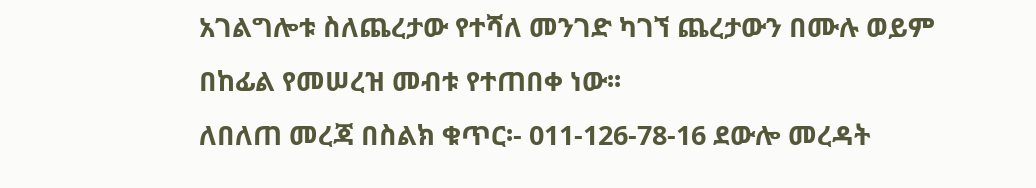አገልግሎቱ ስለጨረታው የተሻለ መንገድ ካገኘ ጨረታውን በሙሉ ወይም በከፊል የመሠረዝ መብቱ የተጠበቀ ነው፡፡
ለበለጠ መረጃ በስልክ ቁጥር፡- 011-126-78-16 ደውሎ መረዳት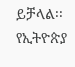ይቻላል፡፡
የኢትዮጵያ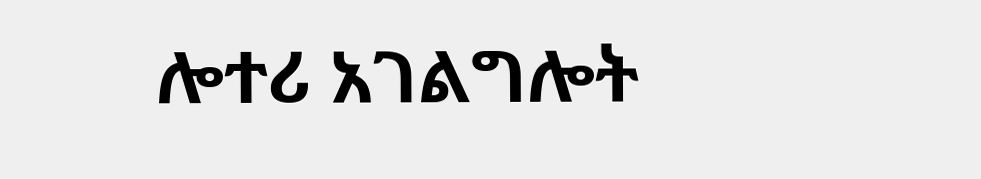ሎተሪ አገልግሎት